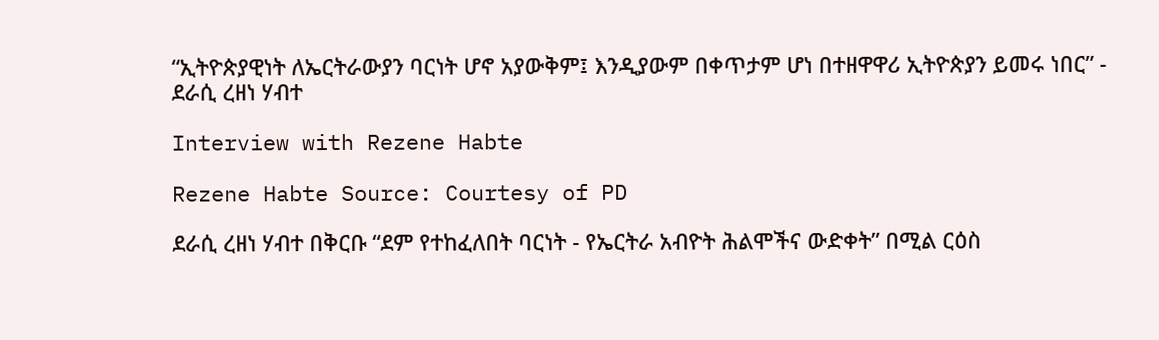“ኢትዮጵያዊነት ለኤርትራውያን ባርነት ሆኖ አያውቅም፤ እንዲያውም በቀጥታም ሆነ በተዘዋዋሪ ኢትዮጵያን ይመሩ ነበር” - ደራሲ ረዘነ ሃብተ

Interview with Rezene Habte

Rezene Habte Source: Courtesy of PD

ደራሲ ረዘነ ሃብተ በቅርቡ “ደም የተከፈለበት ባርነት - የኤርትራ አብዮት ሕልሞችና ውድቀት” በሚል ርዕስ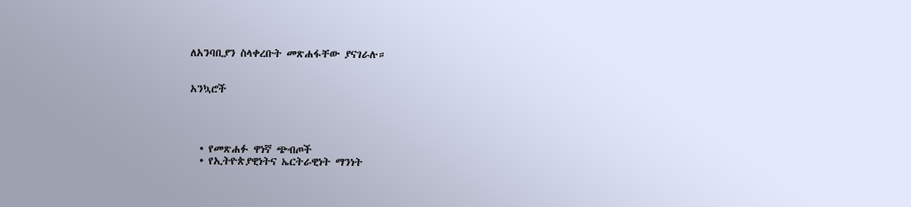ለአንባቢያን ስላቀረቡት መጽሐፋቸው ያናገራሉ።


አንኳሮች




  • የመጽሐፉ ዋነኛ ጭብጦች
  • የኢትዮጵያዊነትና ኤርትራዊነት ማንነት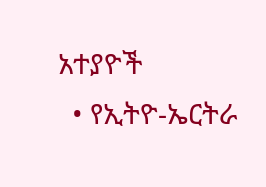አተያዮች
  • የኢትዮ-ኤርትራ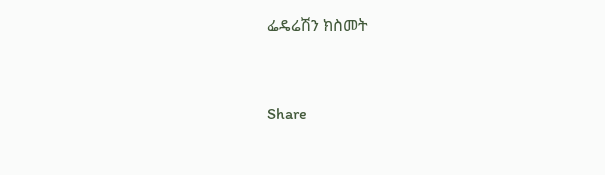ፌዴሬሽን ክስመት




Share